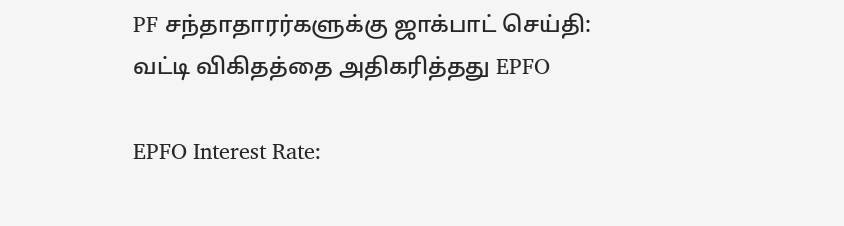PF சந்தாதாரர்களுக்கு ஜாக்பாட் செய்தி: வட்டி விகிதத்தை அதிகரித்தது EPFO

EPFO Interest Rate: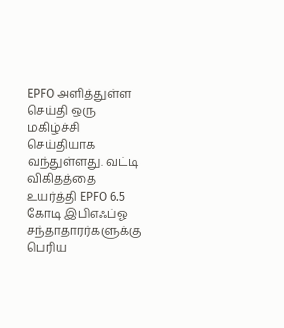EPFO அளித்துள்ள செய்தி ஒரு மகிழ்ச்சி செய்தியாக வந்துள்ளது. வட்டி விகிதத்தை உயர்த்தி EPFO 6.5 கோடி இபிஎஃப்ஓ சந்தாதாரர்களுக்கு பெரிய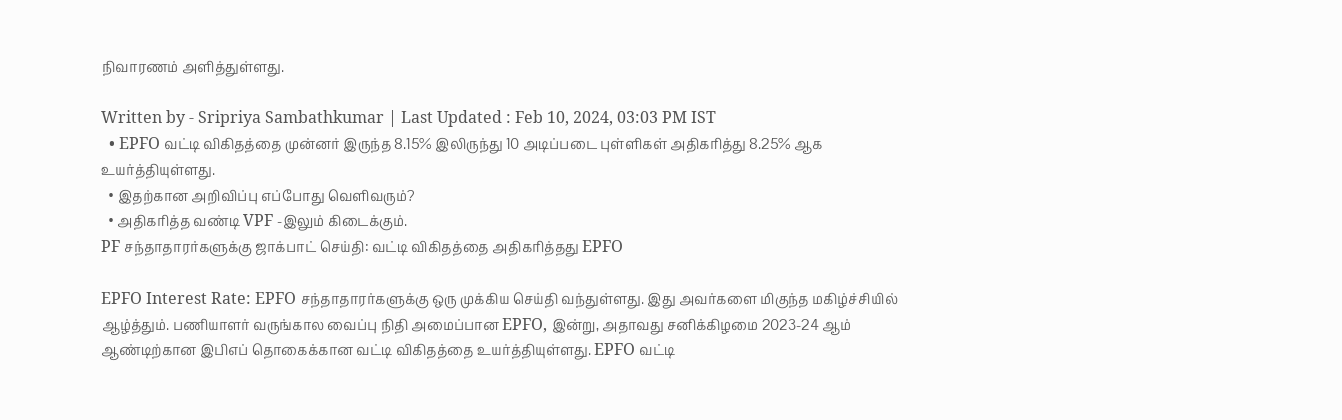நிவாரணம் அளித்துள்ளது.

Written by - Sripriya Sambathkumar | Last Updated : Feb 10, 2024, 03:03 PM IST
  • EPFO வட்டி விகிதத்தை முன்னர் இருந்த 8.15% இலிருந்து 10 அடிப்படை புள்ளிகள் அதிகரித்து 8.25% ஆக உயர்த்தியுள்ளது.
  • இதற்கான அறிவிப்பு எப்போது வெளிவரும்?
  • அதிகரித்த வண்டி VPF -இலும் கிடைக்கும்.
PF சந்தாதாரர்களுக்கு ஜாக்பாட் செய்தி: வட்டி விகிதத்தை அதிகரித்தது EPFO

EPFO Interest Rate: EPFO சந்தாதாரர்களுக்கு ஒரு முக்கிய செய்தி வந்துள்ளது. இது அவர்களை மிகுந்த மகிழ்ச்சியில் ஆழ்த்தும். பணியாளர் வருங்கால வைப்பு நிதி அமைப்பான EPFO, இன்று, அதாவது சனிக்கிழமை 2023-24 ஆம் ஆண்டிற்கான இபிஎப் தொகைக்கான வட்டி விகிதத்தை உயர்த்தியுள்ளது. EPFO வட்டி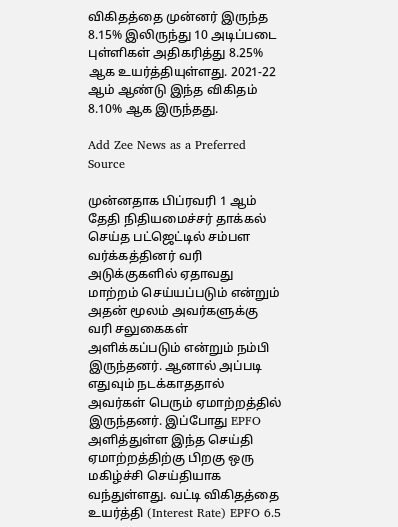விகிதத்தை முன்னர் இருந்த 8.15% இலிருந்து 10 அடிப்படை புள்ளிகள் அதிகரித்து 8.25% ஆக உயர்த்தியுள்ளது. 2021-22 ஆம் ஆண்டு இந்த விகிதம் 8.10% ஆக இருந்தது.

Add Zee News as a Preferred Source

முன்னதாக பிப்ரவரி 1 ஆம் தேதி நிதியமைச்சர் தாக்கல் செய்த பட்ஜெட்டில் சம்பள வர்க்கத்தினர் வரி அடுக்குகளில் ஏதாவது மாற்றம் செய்யப்படும் என்றும் அதன் மூலம் அவர்களுக்கு வரி சலுகைகள் அளிக்கப்படும் என்றும் நம்பி இருந்தனர். ஆனால் அப்படி எதுவும் நடக்காததால் அவர்கள் பெரும் ஏமாற்றத்தில் இருந்தனர். இப்போது EPFO அளித்துள்ள இந்த செய்தி ஏமாற்றத்திற்கு பிறகு ஒரு மகிழ்ச்சி செய்தியாக வந்துள்ளது. வட்டி விகிதத்தை உயர்த்தி (Interest Rate) EPFO 6.5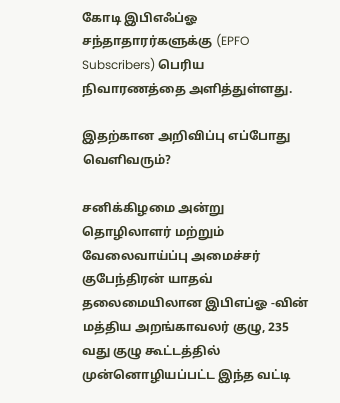கோடி இபிஎஃப்ஓ சந்தாதாரர்களுக்கு (EPFO Subscribers) பெரிய நிவாரணத்தை அளித்துள்ளது.

இதற்கான அறிவிப்பு எப்போது வெளிவரும்?

சனிக்கிழமை அன்று தொழிலாளர் மற்றும் வேலைவாய்ப்பு அமைச்சர் குபேந்திரன் யாதவ் தலைமையிலான இபிஎப்ஓ -வின் மத்திய அறங்காவலர் குழு, 235 வது குழு கூட்டத்தில் முன்னொழியப்பட்ட இந்த வட்டி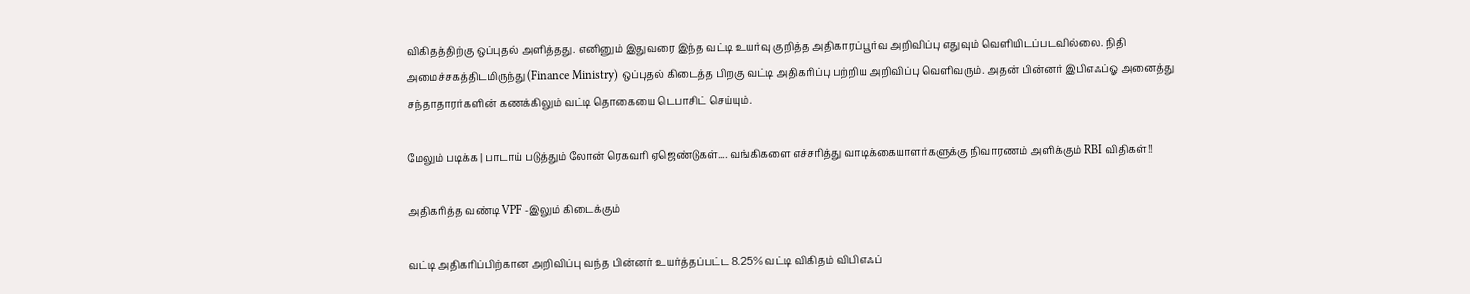விகிதத்திற்கு ஒப்புதல் அளித்தது. எனினும் இதுவரை இந்த வட்டி உயர்வு குறித்த அதிகாரப்பூர்வ அறிவிப்பு எதுவும் வெளியிடப்படவில்லை. நிதி அமைச்சகத்திடமிருந்து (Finance Ministry) ஒப்புதல் கிடைத்த பிறகு வட்டி அதிகரிப்பு பற்றிய அறிவிப்பு வெளிவரும். அதன் பின்னர் இபிஎஃப்ஓ அனைத்து சந்தாதாரர்களின் கணக்கிலும் வட்டி தொகையை டெபாசிட் செய்யும்.

மேலும் படிக்க | பாடாய் படுத்தும் லோன் ரெகவரி ஏஜெண்டுகள்.... வங்கிகளை எச்சரித்து வாடிக்கையாளர்களுக்கு நிவாரணம் அளிக்கும் RBI விதிகள்!!

அதிகரித்த வண்டி VPF -இலும் கிடைக்கும்

வட்டி அதிகரிப்பிற்கான அறிவிப்பு வந்த பின்னர் உயர்த்தப்பட்ட 8.25% வட்டி விகிதம் விபிஎஃப்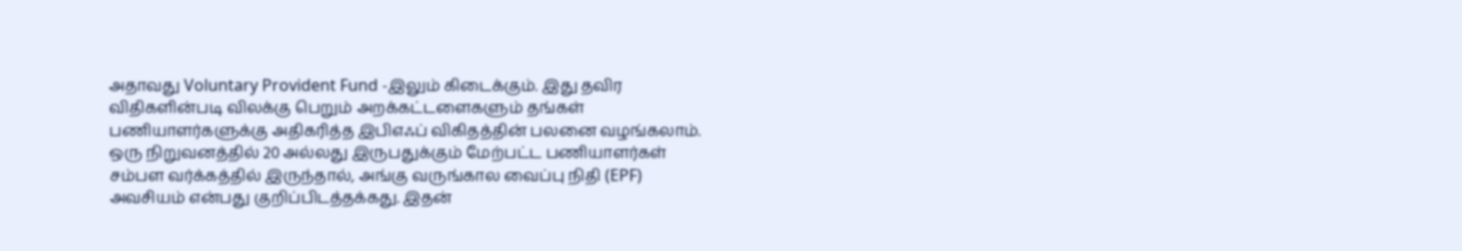அதாவது Voluntary Provident Fund -இலும் கிடைக்கும். இது தவிர விதிகளின்படி விலக்கு பெறும் அறக்கட்டளைகளும் தங்கள் பணியாளர்களுக்கு அதிகரித்த இபிஎஃப் விகிதத்தின் பலனை வழங்கலாம். ஒரு நிறுவனத்தில் 20 அல்லது இருபதுக்கும் மேற்பட்ட பணியாளர்கள் சம்பள வர்க்கத்தில் இருந்தால், அங்கு வருங்கால வைப்பு நிதி (EPF) அவசியம் என்பது குறிப்பிடத்தக்கது. இதன்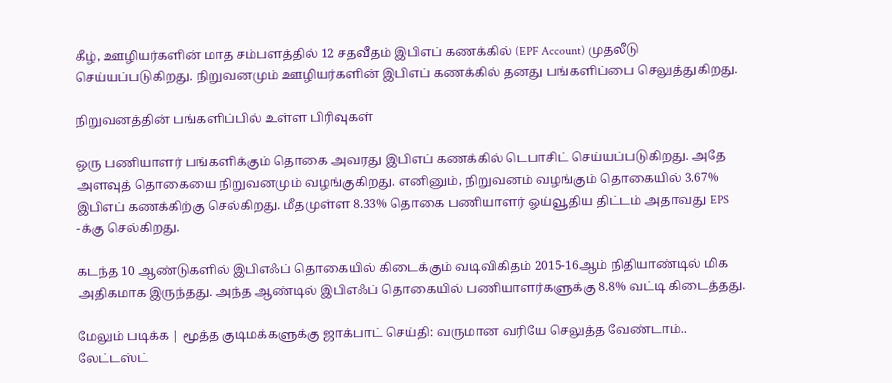கீழ், ஊழியர்களின் மாத சம்பளத்தில் 12 சதவீதம் இபிஎப் கணக்கில் (EPF Account) முதலீடு செய்யப்படுகிறது. நிறுவனமும் ஊழியர்களின் இபிஎப் கணக்கில் தனது பங்களிப்பை செலுத்துகிறது.

நிறுவனத்தின் பங்களிப்பில் உள்ள பிரிவுகள்

ஒரு பணியாளர் பங்களிக்கும் தொகை அவரது இபிஎப் கணக்கில் டெபாசிட் செய்யப்படுகிறது. அதே அளவுத் தொகையை நிறுவனமும் வழங்குகிறது. எனினும், நிறுவனம் வழங்கும் தொகையில் 3.67% இபிஎப் கணக்கிற்கு செல்கிறது. மீதமுள்ள 8.33% தொகை பணியாளர் ஓய்வூதிய திட்டம் அதாவது EPS -க்கு செல்கிறது.

கடந்த 10 ஆண்டுகளில் இபிஎஃப் தொகையில் கிடைக்கும் வடிவிகிதம் 2015-16ஆம் நிதியாண்டில் மிக அதிகமாக இருந்தது. அந்த ஆண்டில் இபிஎஃப் தொகையில் பணியாளர்களுக்கு 8.8% வட்டி கிடைத்தது.

மேலும் படிக்க | மூத்த குடிமக்களுக்கு ஜாக்பாட் செய்தி: வருமான வரியே செலுத்த வேண்டாம்.. லேட்டஸ்ட்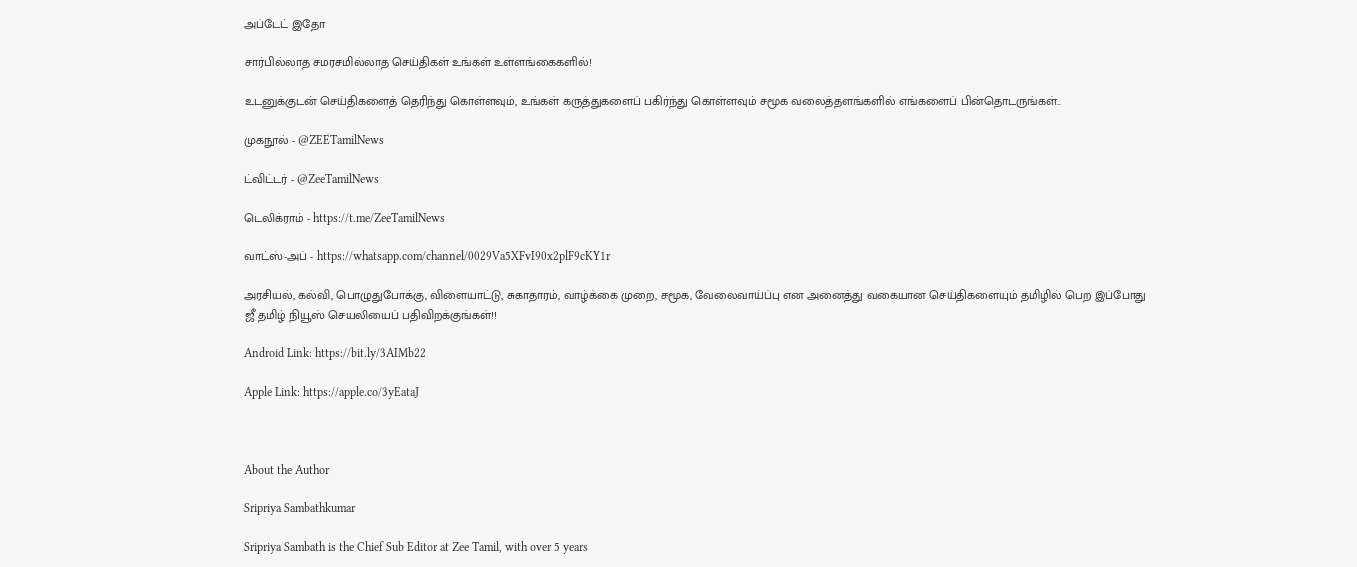அப்டேட் இதோ

சார்பில்லாத சமரசமில்லாத செய்திகள் உங்கள் உள்ளங்கைகளில்!

உடனுக்குடன் செய்திகளைத் தெரிந்து கொள்ளவும், உங்கள் கருத்துகளைப் பகிர்ந்து கொள்ளவும் சமூக வலைத்தளங்களில் எங்களைப் பின்தொடருங்கள்..

முகநூல் - @ZEETamilNews

ட்விட்டர் - @ZeeTamilNews

டெலிக்ராம் - https://t.me/ZeeTamilNews

வாட்ஸ்-அப் - https://whatsapp.com/channel/0029Va5XFvI90x2plF9cKY1r

அரசியல், கல்வி, பொழுதுபோக்கு, விளையாட்டு, சுகாதாரம், வாழ்க்கை முறை, சமூக, வேலைவாய்ப்பு என அனைத்து வகையான செய்திகளையும் தமிழில் பெற இப்போது ஜீ தமிழ் நியூஸ் செயலியைப் பதிவிறக்குங்கள்!!

Android Link: https://bit.ly/3AIMb22

Apple Link: https://apple.co/3yEataJ



About the Author

Sripriya Sambathkumar

Sripriya Sambath is the Chief Sub Editor at Zee Tamil, with over 5 years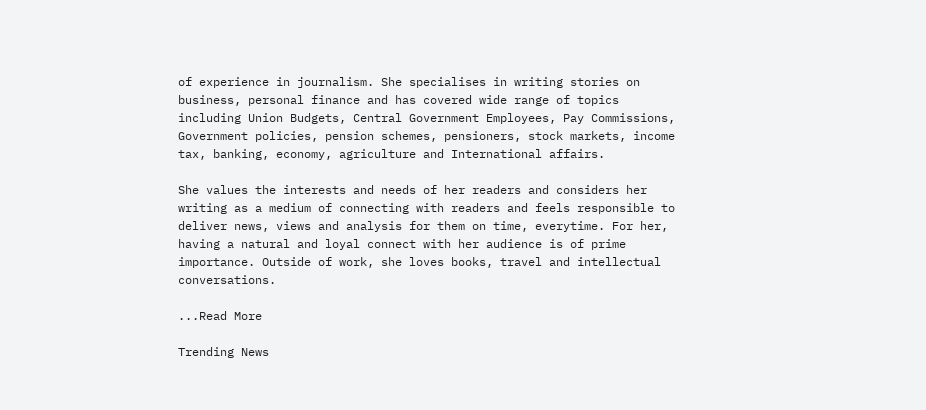of experience in journalism. She specialises in writing stories on business, personal finance and has covered wide range of topics including Union Budgets, Central Government Employees, Pay Commissions, Government policies, pension schemes, pensioners, stock markets, income tax, banking, economy, agriculture and International affairs.

She values the interests and needs of her readers and considers her writing as a medium of connecting with readers and feels responsible to deliver news, views and analysis for them on time, everytime. For her, having a natural and loyal connect with her audience is of prime importance. Outside of work, she loves books, travel and intellectual conversations.

...Read More

Trending News